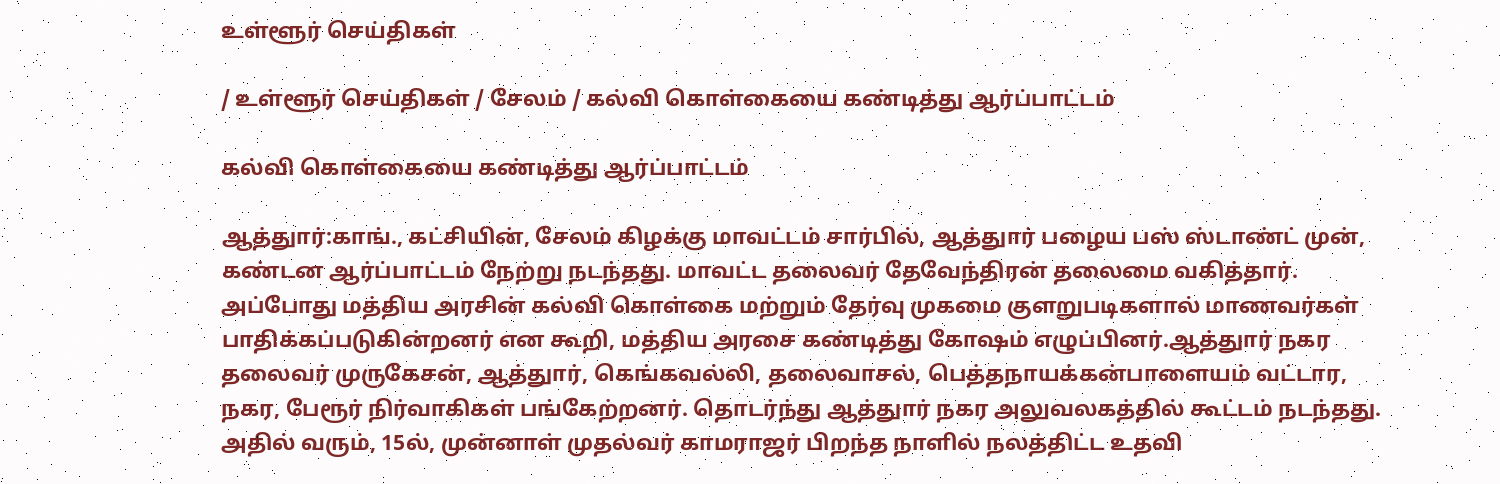உள்ளூர் செய்திகள்

/ உள்ளூர் செய்திகள் / சேலம் / கல்வி கொள்கையை கண்டித்து ஆர்ப்பாட்டம்

கல்வி கொள்கையை கண்டித்து ஆர்ப்பாட்டம்

ஆத்துார்:காங்., கட்சியின், சேலம் கிழக்கு மாவட்டம் சார்பில், ஆத்துார் பழைய பஸ் ஸ்டாண்ட் முன், கண்டன ஆர்ப்பாட்டம் நேற்று நடந்தது. மாவட்ட தலைவர் தேவேந்திரன் தலைமை வகித்தார். அப்போது மத்திய அரசின் கல்வி கொள்கை மற்றும் தேர்வு முகமை குளறுபடிகளால் மாணவர்கள் பாதிக்கப்படுகின்றனர் என கூறி, மத்திய அரசை கண்டித்து கோஷம் எழுப்பினர்.ஆத்துார் நகர தலைவர் முருகேசன், ஆத்துார், கெங்கவல்லி, தலைவாசல், பெத்தநாயக்கன்பாளையம் வட்டார, நகர, பேரூர் நிர்வாகிகள் பங்கேற்றனர். தொடர்ந்து ஆத்துார் நகர அலுவலகத்தில் கூட்டம் நடந்தது. அதில் வரும், 15ல், முன்னாள் முதல்வர் காமராஜர் பிறந்த நாளில் நலத்திட்ட உதவி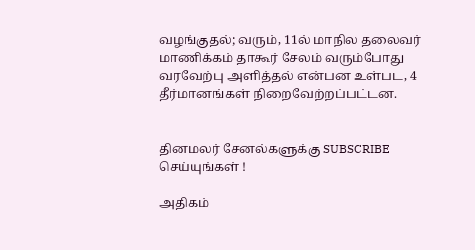வழங்குதல்; வரும், 11ல் மாநில தலைவர் மாணிக்கம் தாகூர் சேலம் வரும்போது வரவேற்பு அளித்தல் என்பன உள்பட, 4 தீர்மானங்கள் நிறைவேற்றப்பட்டன.


தினமலர் சேனல்களுக்கு SUBSCRIBE செய்யுங்கள் !

அதிகம்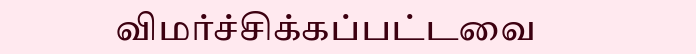விமர்ச்சிக்கப்பட்டவை